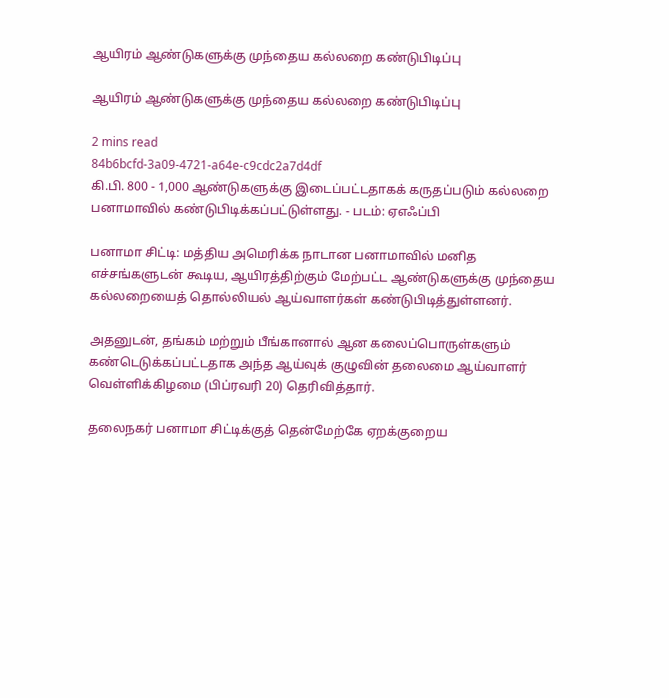ஆயிரம் ஆண்டுகளுக்கு முந்தைய கல்லறை கண்டுபிடிப்பு

ஆயிரம் ஆண்டுகளுக்கு முந்தைய கல்லறை கண்டுபிடிப்பு

2 mins read
84b6bcfd-3a09-4721-a64e-c9cdc2a7d4df
கி.பி. 800 - 1,000 ஆண்டுகளுக்கு இடைப்பட்டதாகக் கருதப்படும் கல்லறை பனாமாவில் கண்டுபிடிக்கப்பட்டுள்ளது. - படம்: ஏஎஃப்பி

பனாமா சிட்டி: மத்திய அமெரிக்க நாடான பனாமாவில் மனித எச்சங்களுடன் கூடிய, ஆயிரத்திற்கும் மேற்பட்ட ஆண்டுகளுக்கு முந்தைய கல்லறையைத் தொல்லியல் ஆய்வாளர்கள் கண்டுபிடித்துள்ளனர்.

அதனுடன், தங்கம் மற்றும் பீங்கானால் ஆன கலைப்பொருள்களும் கண்டெடுக்கப்பட்டதாக அந்த ஆய்வுக் குழுவின் தலைமை ஆய்வாளர் வெள்ளிக்கிழமை (பிப்ரவரி 20) தெரிவித்தார்.

தலைநகர் பனாமா சிட்டிக்குத் தென்மேற்கே ஏறக்குறைய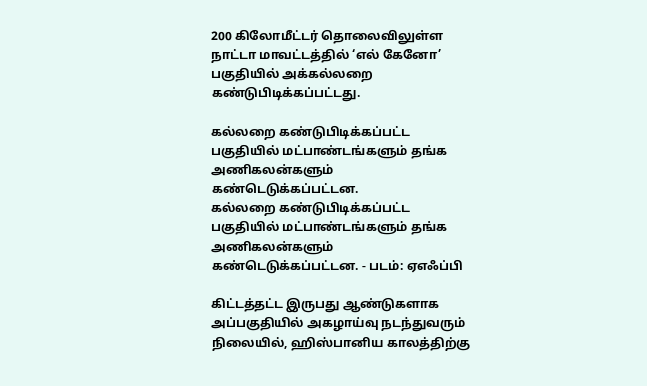200 கிலோமீட்டர் தொலைவிலுள்ள நாட்டா மாவட்டத்தில் ‘எல் கேனோ’ பகுதியில் அக்கல்லறை கண்டுபிடிக்கப்பட்டது.

கல்லறை கண்டுபிடிக்கப்பட்ட பகுதியில் மட்பாண்டங்களும் தங்க அணிகலன்களும் கண்டெடுக்கப்பட்டன.
கல்லறை கண்டுபிடிக்கப்பட்ட பகுதியில் மட்பாண்டங்களும் தங்க அணிகலன்களும் கண்டெடுக்கப்பட்டன. - படம்: ஏஎஃப்பி

கிட்டத்தட்ட இருபது ஆண்டுகளாக அப்பகுதியில் அகழாய்வு நடந்துவரும் நிலையில், ஹிஸ்பானிய காலத்திற்கு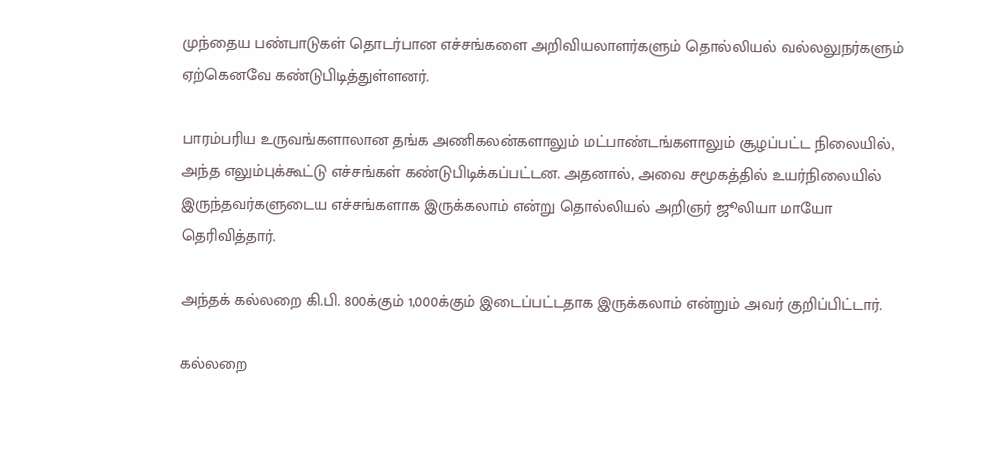முந்தைய பண்பாடுகள் தொடர்பான எச்சங்களை அறிவியலாளர்களும் தொல்லியல் வல்லலுநர்களும் ஏற்கெனவே கண்டுபிடித்துள்ளனர்.

பாரம்பரிய உருவங்களாலான தங்க அணிகலன்களாலும் மட்பாண்டங்களாலும் சூழப்பட்ட நிலையில், அந்த எலும்புக்கூட்டு எச்சங்கள் கண்டுபிடிக்கப்பட்டன. அதனால், அவை சமூகத்தில் உயர்நிலையில் இருந்தவர்களுடைய எச்சங்களாக இருக்கலாம் என்று தொல்லியல் அறிஞர் ஜூலியா மாயோ தெரிவித்தார்.

அந்தக் கல்லறை கி.பி. 800க்கும் 1,000க்கும் இடைப்பட்டதாக இருக்கலாம் என்றும் அவர் குறிப்பிட்டார்.

கல்லறை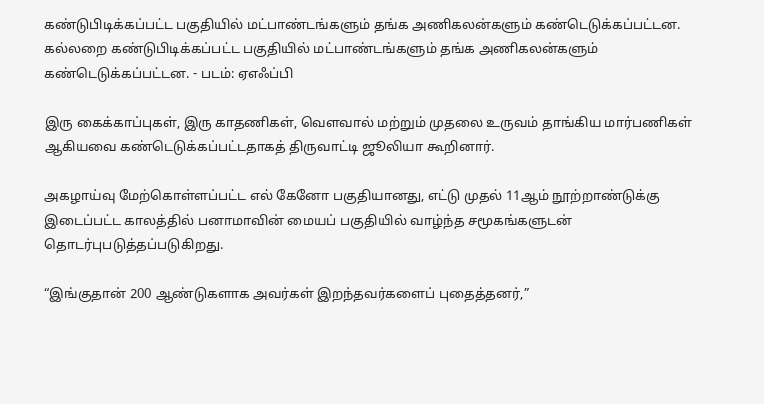கண்டுபிடிக்கப்பட்ட பகுதியில் மட்பாண்டங்களும் தங்க அணிகலன்களும் கண்டெடுக்கப்பட்டன.
கல்லறை கண்டுபிடிக்கப்பட்ட பகுதியில் மட்பாண்டங்களும் தங்க அணிகலன்களும் கண்டெடுக்கப்பட்டன. - படம்: ஏஎஃப்பி

இரு கைக்காப்புகள், இரு காதணிகள், வௌவால் மற்றும் முதலை உருவம் தாங்கிய மார்பணிகள் ஆகியவை கண்டெடுக்கப்பட்டதாகத் திருவாட்டி ஜூலியா கூறினார்.

அகழாய்வு மேற்கொள்ளப்பட்ட எல் கேனோ பகுதியானது, எட்டு முதல் 11ஆம் நூற்றாண்டுக்கு இடைப்பட்ட காலத்தில் பனாமாவின் மையப் பகுதியில் வாழ்ந்த சமூகங்களுடன் தொடர்புபடுத்தப்படுகிறது.

“இங்குதான் 200 ஆண்டுகளாக அவர்கள் இறந்தவர்களைப் புதைத்தனர்,”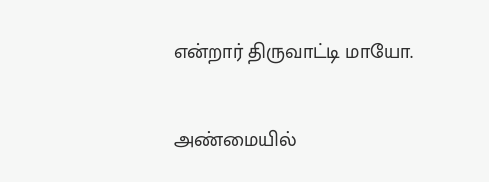என்றார் திருவாட்டி மாயோ.

அண்மையில்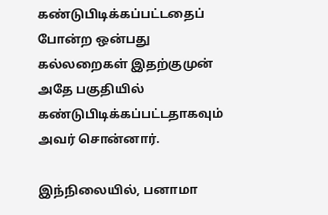கண்டுபிடிக்கப்பட்டதைப் போன்ற ஒன்பது கல்லறைகள் இதற்குமுன் அதே பகுதியில் கண்டுபிடிக்கப்பட்டதாகவும் அவர் சொன்னார்.

இந்நிலையில், பனாமா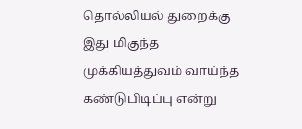தொல்லியல் துறைக்கு இது மிகுந்த முக்கியத்துவம் வாய்ந்த கண்டுபிடிப்பு என்று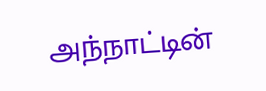அந்நாட்டின்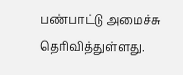பண்பாட்டு அமைச்சு தெரிவித்துள்ளது.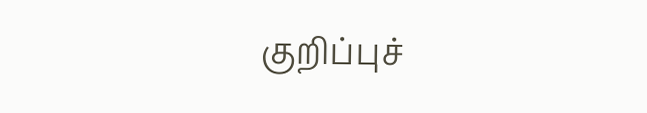குறிப்புச்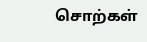சொற்கள்